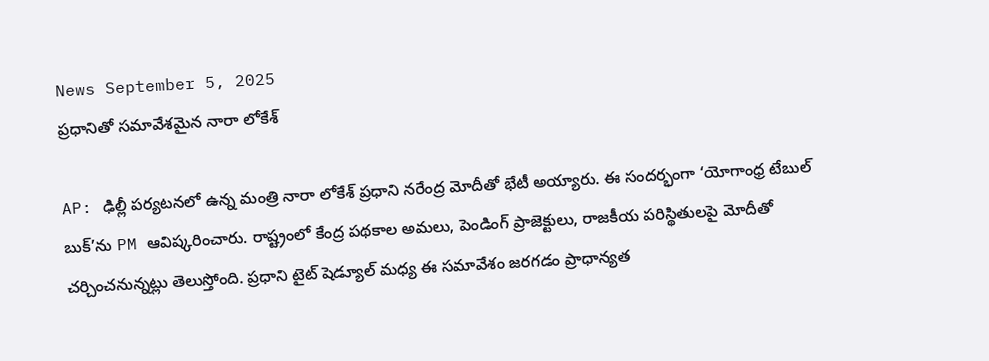News September 5, 2025
ప్రధానితో సమావేశమైన నారా లోకేశ్

AP: ఢిల్లీ పర్యటనలో ఉన్న మంత్రి నారా లోకేశ్ ప్రధాని నరేంద్ర మోదీతో భేటీ అయ్యారు. ఈ సందర్భంగా ‘యోగాంధ్ర టేబుల్ బుక్’ను PM ఆవిష్కరించారు. రాష్ట్రంలో కేంద్ర పథకాల అమలు, పెండింగ్ ప్రాజెక్టులు, రాజకీయ పరిస్థితులపై మోదీతో చర్చించనున్నట్లు తెలుస్తోంది. ప్రధాని టైట్ షెడ్యూల్ మధ్య ఈ సమావేశం జరగడం ప్రాధాన్యత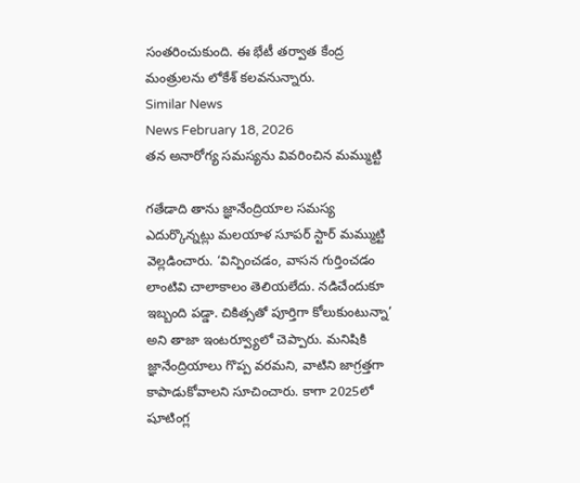సంతరించుకుంది. ఈ భేటీ తర్వాత కేంద్ర మంత్రులను లోకేశ్ కలవనున్నారు.
Similar News
News February 18, 2026
తన అనారోగ్య సమస్యను వివరించిన మమ్ముట్టి

గతేడాది తాను జ్ఞానేంద్రియాల సమస్య ఎదుర్కొన్నట్లు మలయాళ సూపర్ స్టార్ మమ్ముట్టి వెల్లడించారు. ‘విన్పించడం, వాసన గుర్తించడం లాంటివి చాలాకాలం తెలియలేదు. నడిచేందుకూ ఇబ్బంది పడ్డా. చికిత్సతో పూర్తిగా కోలుకుంటున్నా’ అని తాజా ఇంటర్వ్యూలో చెప్పారు. మనిషికి జ్ఞానేంద్రియాలు గొప్ప వరమని, వాటిని జాగ్రత్తగా కాపాడుకోవాలని సూచించారు. కాగా 2025లో షూటింగ్ల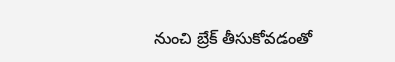నుంచి బ్రేక్ తీసుకోవడంతో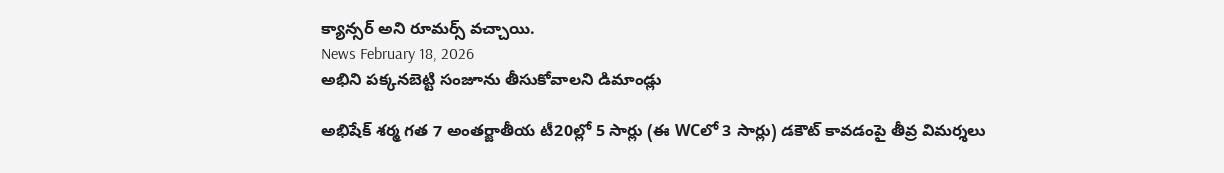క్యాన్సర్ అని రూమర్స్ వచ్చాయి.
News February 18, 2026
అభిని పక్కనబెట్టి సంజూను తీసుకోవాలని డిమాండ్లు

అభిషేక్ శర్మ గత 7 అంతర్జాతీయ టీ20ల్లో 5 సార్లు (ఈ WCలో 3 సార్లు) డకౌట్ కావడంపై తీవ్ర విమర్శలు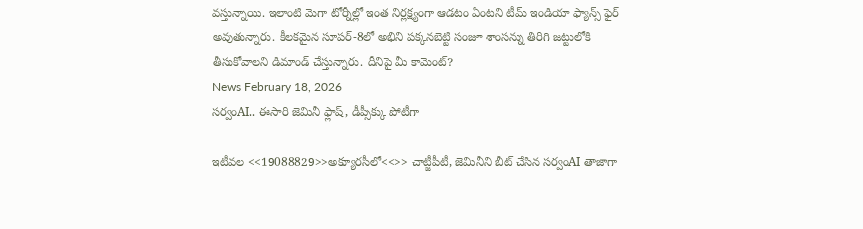వస్తున్నాయి. ఇలాంటి మెగా టోర్నీల్లో ఇంత నిర్లక్ష్యంగా ఆడటం ఏంటని టీమ్ ఇండియా ఫ్యాన్స్ ఫైర్ అవుతున్నారు. కీలకమైన సూపర్-8లో అభిని పక్కనబెట్టి సంజూ శాంసన్ను తిరిగి జట్టులోకి తీసుకోవాలని డిమాండ్ చేస్తున్నారు. దీనిపై మీ కామెంట్?
News February 18, 2026
సర్వంAI.. ఈసారి జెమినీ ఫ్లాష్, డీప్సీక్కు పోటీగా

ఇటీవల <<19088829>>అక్యూరసీలో<<>> చాట్జీపీటీ, జెమినీని బీట్ చేసిన సర్వంAI తాజాగా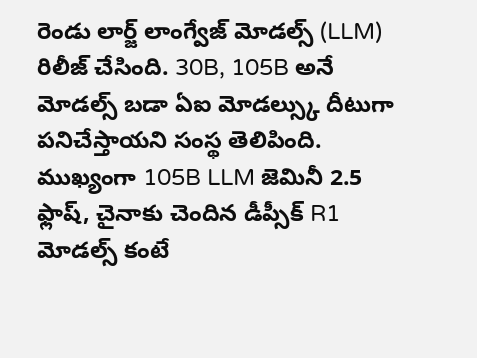రెండు లార్జ్ లాంగ్వేజ్ మోడల్స్ (LLM) రిలీజ్ చేసింది. 30B, 105B అనే మోడల్స్ బడా ఏఐ మోడల్స్కు దీటుగా పనిచేస్తాయని సంస్థ తెలిపింది. ముఖ్యంగా 105B LLM జెమినీ 2.5 ఫ్లాష్, చైనాకు చెందిన డీప్సీక్ R1 మోడల్స్ కంటే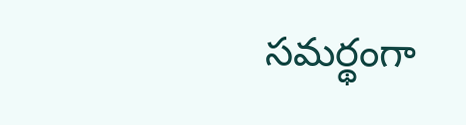సమర్థంగా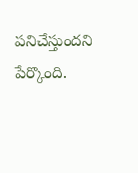పనిచేస్తుందని పేర్కొంది.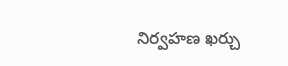నిర్వహణ ఖర్చు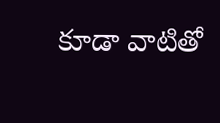కూడా వాటితో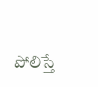పోలిస్తే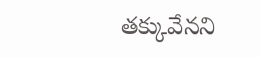తక్కువేనని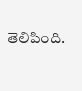తెలిపింది.